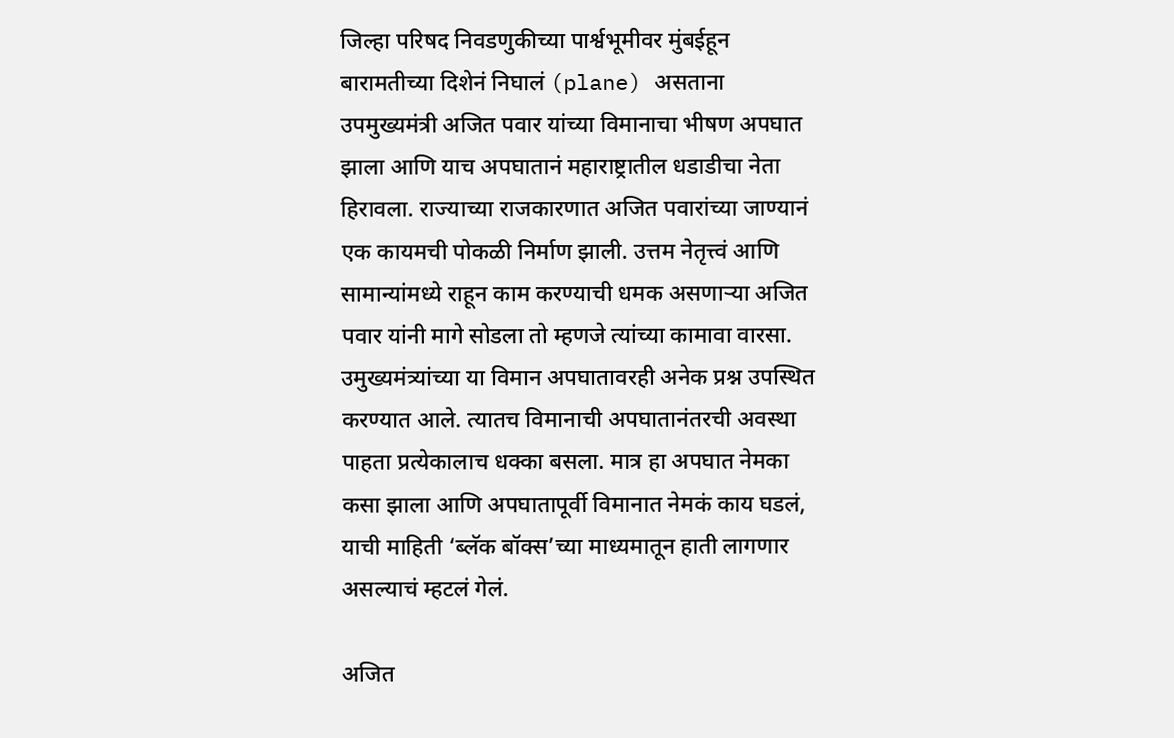जिल्हा परिषद निवडणुकीच्या पार्श्वभूमीवर मुंबईहून बारामतीच्या दिशेनं निघालं (plane) असताना उपमुख्यमंत्री अजित पवार यांच्या विमानाचा भीषण अपघात झाला आणि याच अपघातानं महाराष्ट्रातील धडाडीचा नेता हिरावला. राज्याच्या राजकारणात अजित पवारांच्या जाण्यानं एक कायमची पोकळी निर्माण झाली. उत्तम नेतृत्त्वं आणि सामान्यांमध्ये राहून काम करण्याची धमक असणाऱ्या अजित पवार यांनी मागे सोडला तो म्हणजे त्यांच्या कामावा वारसा. उमुख्यमंत्र्यांच्या या विमान अपघातावरही अनेक प्रश्न उपस्थित करण्यात आले. त्यातच विमानाची अपघातानंतरची अवस्था पाहता प्रत्येकालाच धक्का बसला. मात्र हा अपघात नेमका कसा झाला आणि अपघातापूर्वी विमानात नेमकं काय घडलं, याची माहिती ‘ब्लॅक बॉक्स’च्या माध्यमातून हाती लागणार असल्याचं म्हटलं गेलं.

अजित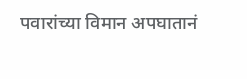पवारांच्या विमान अपघातानं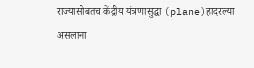राज्यासोबतच केंद्रीय यंत्रणासुद्धा (plane)हादरल्या असलाना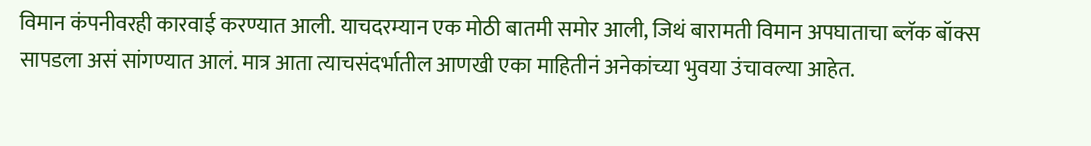विमान कंपनीवरही कारवाई करण्यात आली. याचदरम्यान एक मोठी बातमी समोर आली, जिथं बारामती विमान अपघाताचा ब्लॅक बॉक्स सापडला असं सांगण्यात आलं. मात्र आता त्याचसंदर्भातील आणखी एका माहितीनं अनेकांच्या भुवया उंचावल्या आहेत.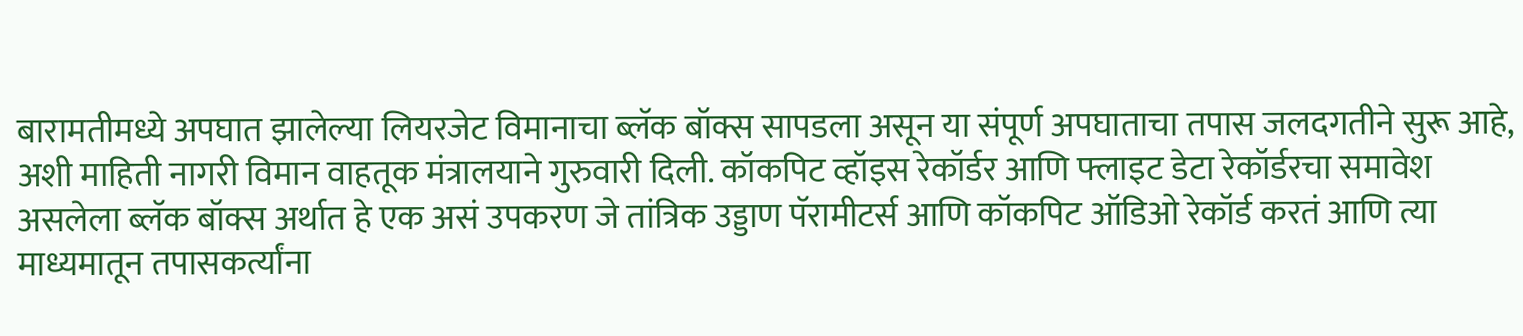बारामतीमध्ये अपघात झालेल्या लियरजेट विमानाचा ब्लॅक बॉक्स सापडला असून या संपूर्ण अपघाताचा तपास जलदगतीने सुरू आहे, अशी माहिती नागरी विमान वाहतूक मंत्रालयाने गुरुवारी दिली. कॉकपिट व्हॉइस रेकॉर्डर आणि फ्लाइट डेटा रेकॉर्डरचा समावेश असलेला ब्लॅक बॉक्स अर्थात हे एक असं उपकरण जे तांत्रिक उड्डाण पॅरामीटर्स आणि कॉकपिट ऑडिओ रेकॉर्ड करतं आणि त्या माध्यमातून तपासकर्त्यांना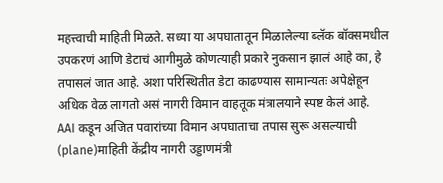महत्त्वाची माहिती मिळते. सध्या या अपघातातून मिळालेल्या ब्लॅक बॉक्समधील उपकरणं आणि डेटाचं आगीमुळे कोणत्याही प्रकारे नुकसान झालं आहे का, हे तपासलं जात आहे. अशा परिस्थितीत डेटा काढण्यास सामान्यतः अपेक्षेहून अधिक वेळ लागतो असं नागरी विमान वाहतूक मंत्रालयाने स्पष्ट केलं आहे.
AAI कडून अजित पवारांच्या विमान अपघाताचा तपास सुरू असल्याची (plane)माहिती केंद्रीय नागरी उड्डाणमंत्री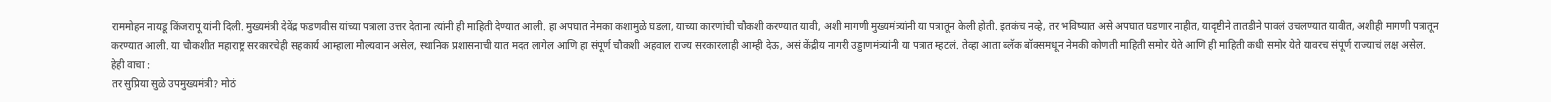राममोहन नायडू किंजरापू यांनी दिली. मुख्यमंत्री देवेंद्र फडणवीस यांच्या पत्राला उत्तर देताना त्यांनी ही माहिती देण्यात आली. हा अपघात नेमका कशामुळे घडला, याच्या कारणांची चौकशी करण्यात यावी, अशी मागणी मुख्यमंत्र्यांनी या पत्रातून केली होती. इतकंच नव्हे, तर भविष्यात असे अपघात घडणार नाहीत, यादृष्टीने तातडीने पावलं उचलण्यात यावीत, अशीही मागणी पत्रातून करण्यात आली. या चौकशीत महाराष्ट्र सरकारचेही सहकार्य आम्हाला मौल्यवान असेल, स्थानिक प्रशासनाची यात मदत लागेल आणि हा संपूर्ण चौकशी अहवाल राज्य सरकारलाही आम्ही देऊ, असं केंद्रीय नागरी उड्डाणमंत्र्यांनी या पत्रात म्हटलं. तेव्हा आता ब्लॅक बॉक्समधून नेमकी कोणती माहिती समोर येते आणि ही माहिती कधी समोर येते यावरच संपूर्ण राज्याचं लक्ष असेल.
हेही वाचा :
तर सुप्रिया सुळे उपमुख्यमंत्री? मोठं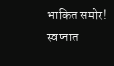भाकित समोर!
स्वप्नात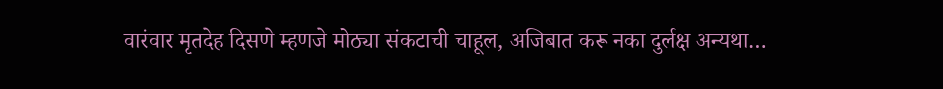वारंवार मृतदेह दिसणे म्हणजे मोठ्या संकटाची चाहूल, अजिबात करू नका दुर्लक्ष अन्यथा…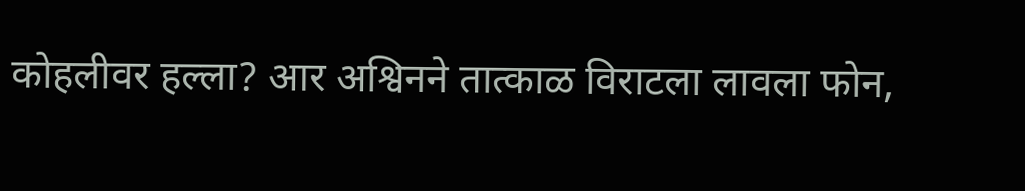कोहलीवर हल्ला? आर अश्विनने तात्काळ विराटला लावला फोन,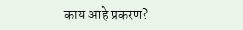काय आहे प्रकरण?